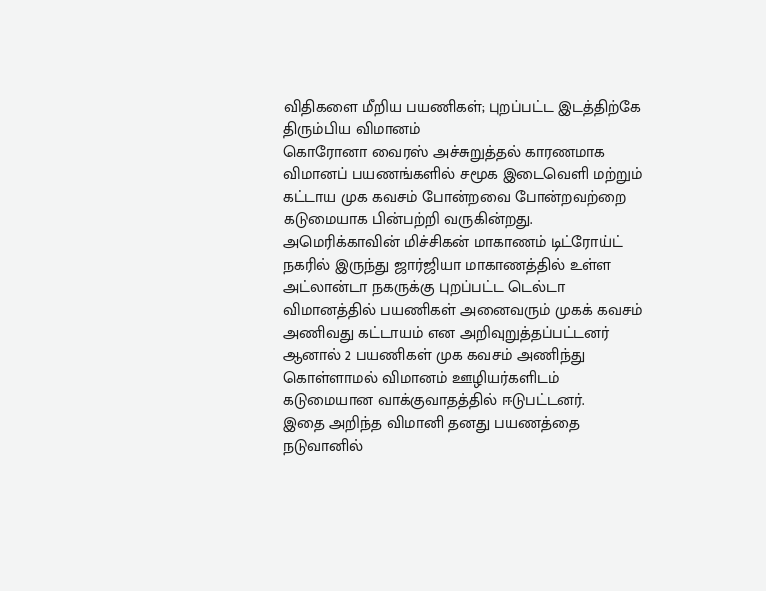விதிகளை மீறிய பயணிகள்; புறப்பட்ட இடத்திற்கே திரும்பிய விமானம்
கொரோனா வைரஸ் அச்சுறுத்தல் காரணமாக விமானப் பயணங்களில் சமூக இடைவெளி மற்றும் கட்டாய முக கவசம் போன்றவை போன்றவற்றை கடுமையாக பின்பற்றி வருகின்றது.
அமெரிக்காவின் மிச்சிகன் மாகாணம் டிட்ரோய்ட் நகரில் இருந்து ஜார்ஜியா மாகாணத்தில் உள்ள அட்லான்டா நகருக்கு புறப்பட்ட டெல்டா விமானத்தில் பயணிகள் அனைவரும் முகக் கவசம் அணிவது கட்டாயம் என அறிவுறுத்தப்பட்டனர் ஆனால் 2 பயணிகள் முக கவசம் அணிந்து கொள்ளாமல் விமானம் ஊழியர்களிடம் கடுமையான வாக்குவாதத்தில் ஈடுபட்டனர்.
இதை அறிந்த விமானி தனது பயணத்தை நடுவானில்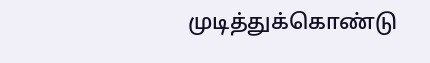முடித்துக்கொண்டு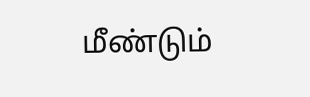மீண்டும்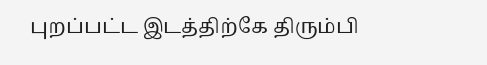புறப்பட்ட இடத்திற்கே திரும்பி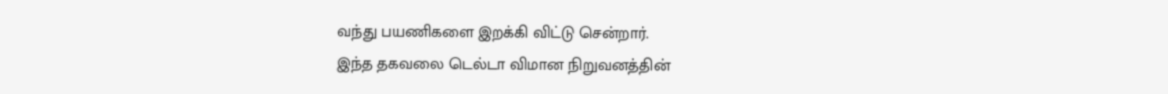வந்து பயணிகளை இறக்கி விட்டு சென்றார்.
இந்த தகவலை டெல்டா விமான நிறுவனத்தின்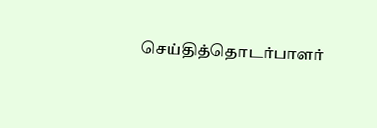செய்தித்தொடர்பாளர்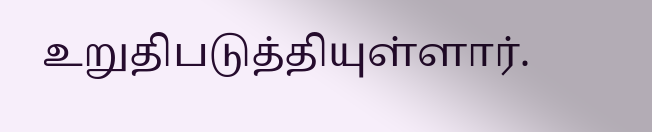உறுதிபடுத்தியுள்ளார்.